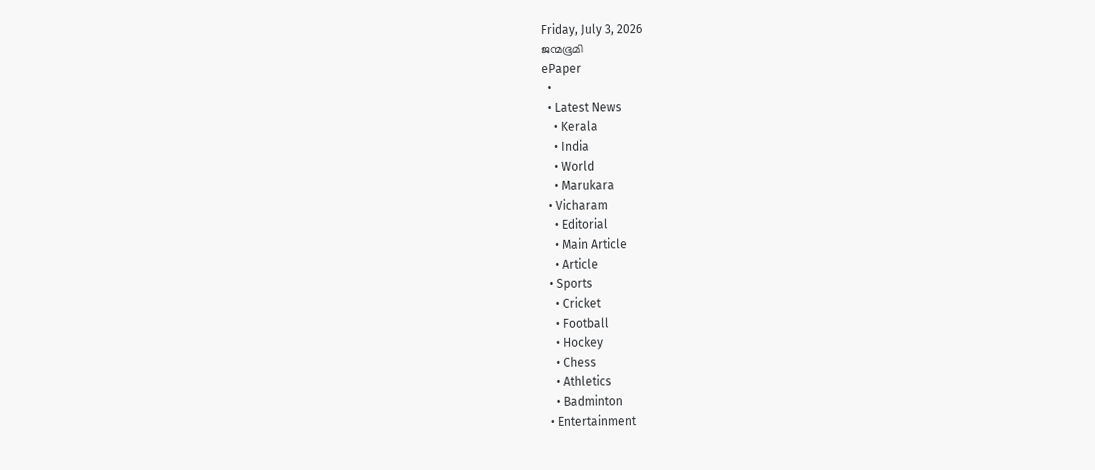Friday, July 3, 2026
ജന്മഭൂമി
ePaper
  •
  • Latest News
    • Kerala
    • India
    • World
    • Marukara
  • Vicharam
    • Editorial
    • Main Article
    • Article
  • Sports
    • Cricket
    • Football
    • Hockey
    • Chess
    • Athletics
    • Badminton
  • Entertainment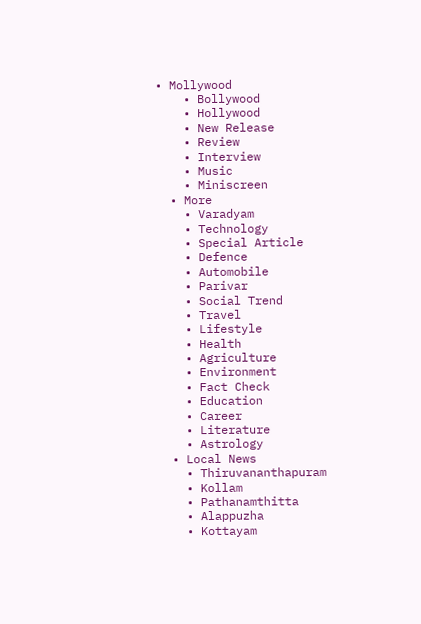• Mollywood
    • Bollywood
    • Hollywood
    • New Release
    • Review
    • Interview
    • Music
    • Miniscreen
  • More
    • Varadyam
    • Technology
    • Special Article
    • Defence
    • Automobile
    • Parivar
    • Social Trend
    • Travel
    • Lifestyle
    • Health
    • Agriculture
    • Environment
    • Fact Check
    • Education
    • Career
    • Literature
    • Astrology
  • Local News
    • Thiruvananthapuram
    • Kollam
    • Pathanamthitta
    • Alappuzha
    • Kottayam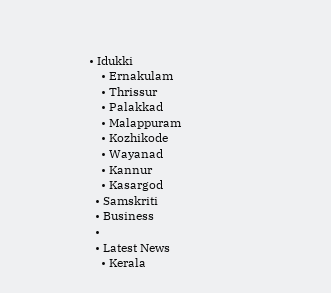• Idukki
    • Ernakulam
    • Thrissur
    • Palakkad
    • Malappuram
    • Kozhikode
    • Wayanad
    • Kannur
    • Kasargod
  • Samskriti
  • Business
  •
  • Latest News
    • Kerala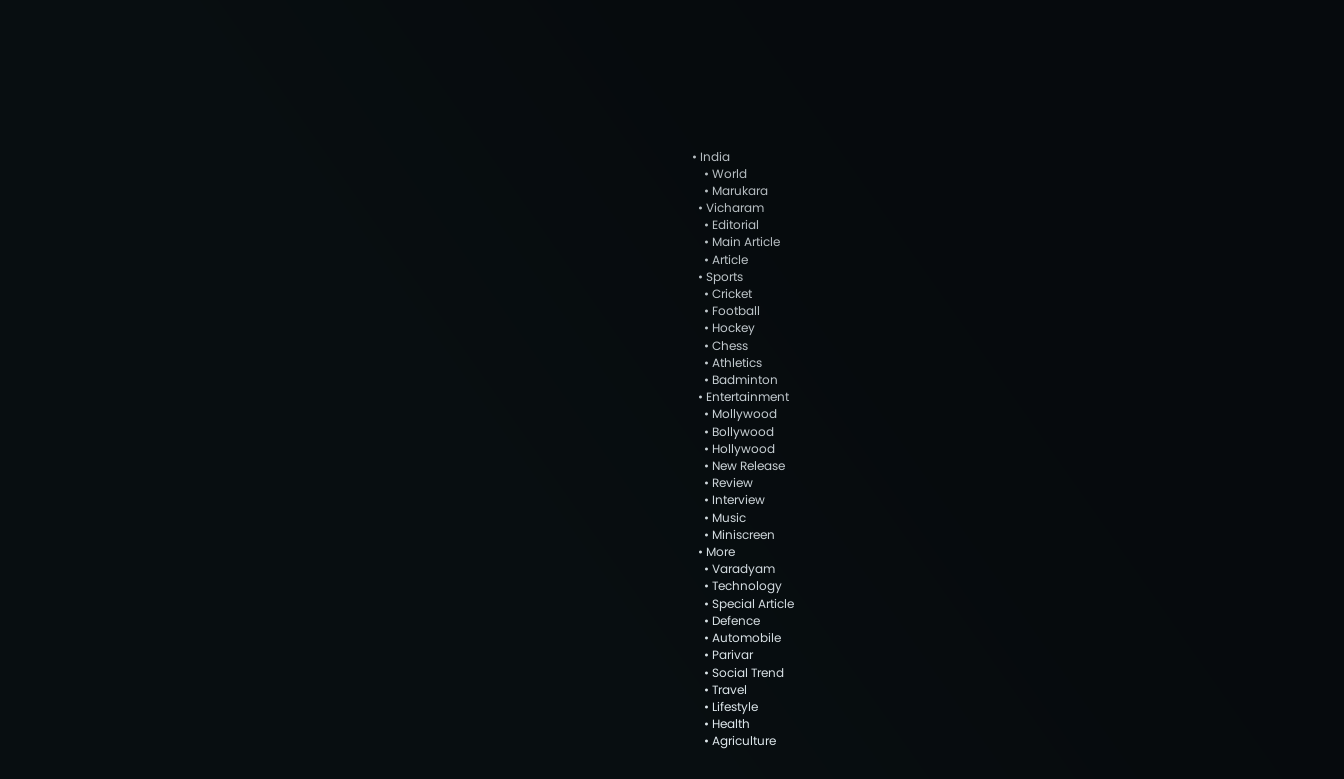• India
    • World
    • Marukara
  • Vicharam
    • Editorial
    • Main Article
    • Article
  • Sports
    • Cricket
    • Football
    • Hockey
    • Chess
    • Athletics
    • Badminton
  • Entertainment
    • Mollywood
    • Bollywood
    • Hollywood
    • New Release
    • Review
    • Interview
    • Music
    • Miniscreen
  • More
    • Varadyam
    • Technology
    • Special Article
    • Defence
    • Automobile
    • Parivar
    • Social Trend
    • Travel
    • Lifestyle
    • Health
    • Agriculture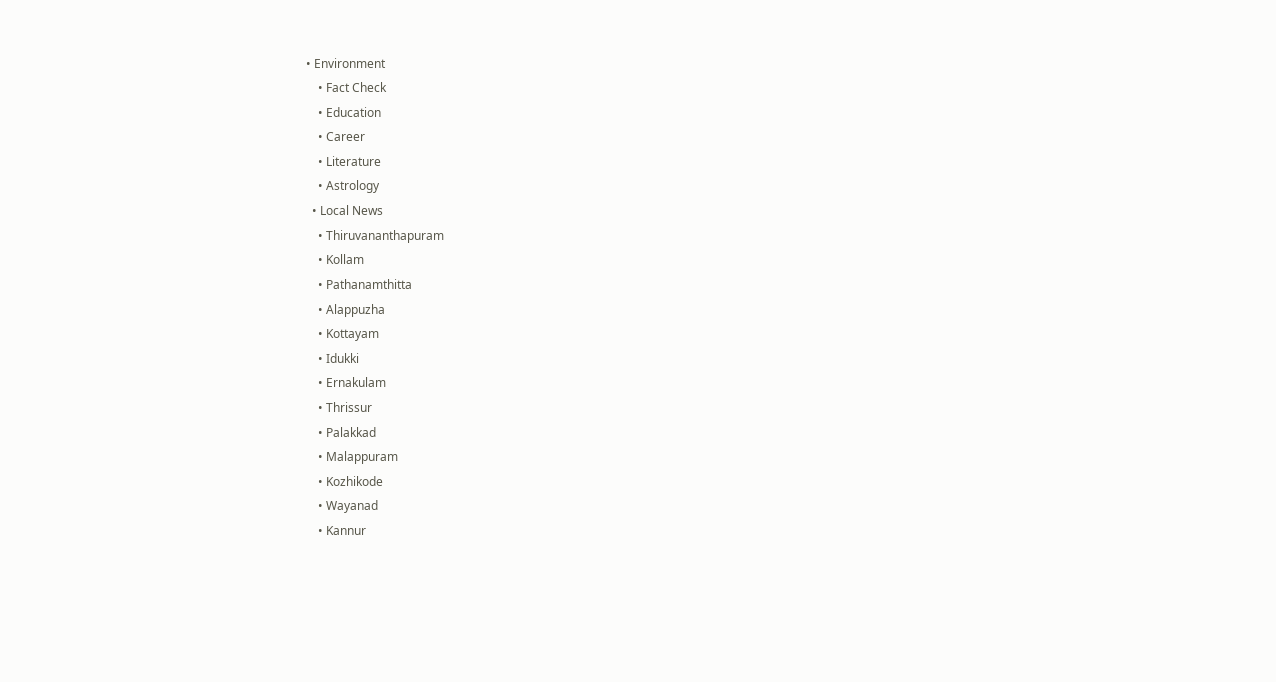• Environment
    • Fact Check
    • Education
    • Career
    • Literature
    • Astrology
  • Local News
    • Thiruvananthapuram
    • Kollam
    • Pathanamthitta
    • Alappuzha
    • Kottayam
    • Idukki
    • Ernakulam
    • Thrissur
    • Palakkad
    • Malappuram
    • Kozhikode
    • Wayanad
    • Kannur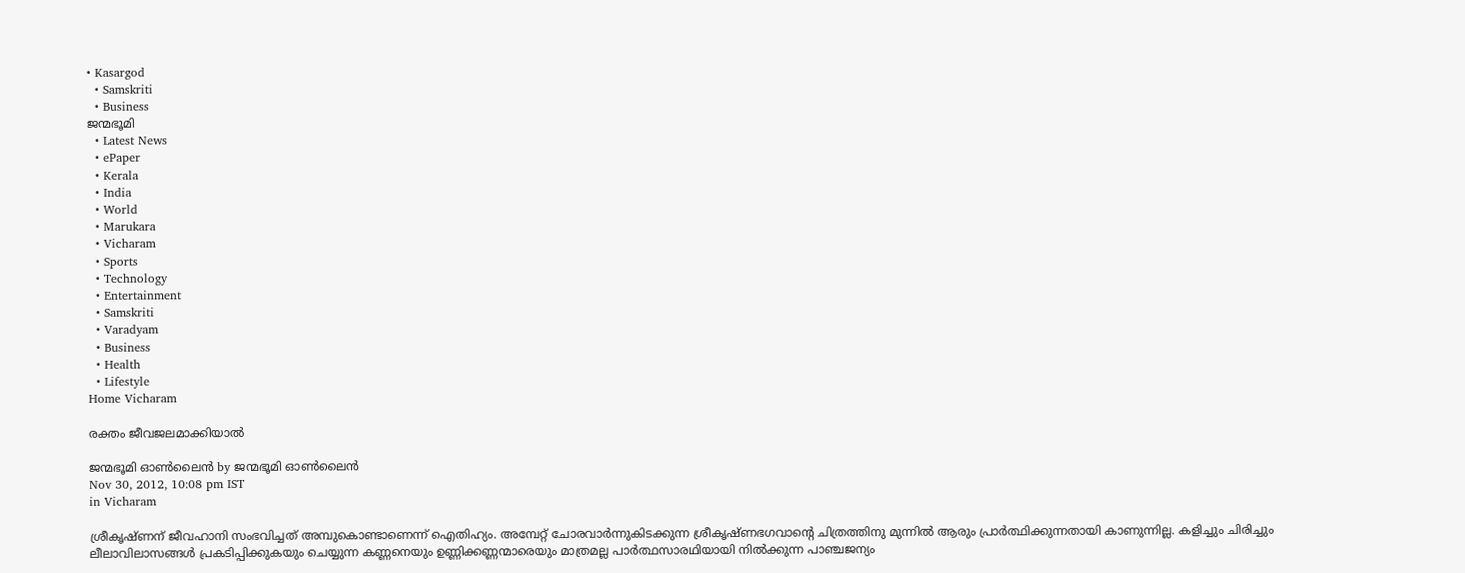• Kasargod
  • Samskriti
  • Business
ജന്മഭൂമി
  • Latest News
  • ePaper
  • Kerala
  • India
  • World
  • Marukara
  • Vicharam
  • Sports
  • Technology
  • Entertainment
  • Samskriti
  • Varadyam
  • Business
  • Health
  • Lifestyle
Home Vicharam

രക്തം ജീവജലമാക്കിയാല്‍

ജന്മഭൂമി ഓണ്‍ലൈന്‍ by ജന്മഭൂമി ഓണ്‍ലൈന്‍
Nov 30, 2012, 10:08 pm IST
in Vicharam

ശ്രീകൃഷ്ണന്‌ ജീവഹാനി സംഭവിച്ചത്‌ അമ്പുകൊണ്ടാണെന്ന്‌ ഐതിഹ്യം. അമ്പേറ്റ്‌ ചോരവാര്‍ന്നുകിടക്കുന്ന ശ്രീകൃഷ്ണഭഗവാന്റെ ചിത്രത്തിനു മുന്നില്‍ ആരും പ്രാര്‍ത്ഥിക്കുന്നതായി കാണുന്നില്ല. കളിച്ചും ചിരിച്ചും ലീലാവിലാസങ്ങള്‍ പ്രകടിപ്പിക്കുകയും ചെയ്യുന്ന കണ്ണനെയും ഉണ്ണിക്കണ്ണന്മാരെയും മാത്രമല്ല പാര്‍ത്ഥസാരഥിയായി നില്‍ക്കുന്ന പാഞ്ചജന്യം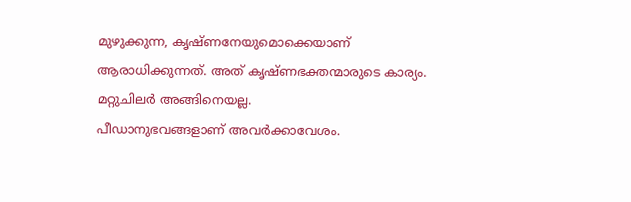മുഴുക്കുന്ന, കൃഷ്ണനേയുമൊക്കെയാണ്‌ ആരാധിക്കുന്നത്‌. അത്‌ കൃഷ്ണഭക്തന്മാരുടെ കാര്യം. മറ്റുചിലര്‍ അങ്ങിനെയല്ല.
പീഡാനുഭവങ്ങളാണ്‌ അവര്‍ക്കാവേശം.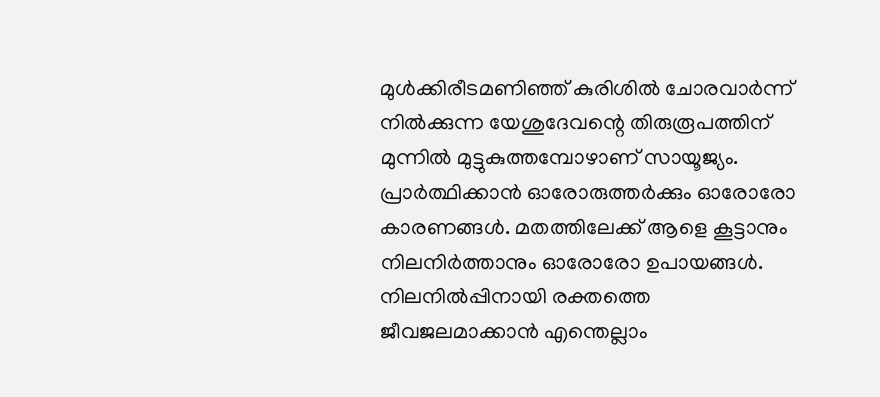മുള്‍ക്കിരീടമണിഞ്ഞ്‌ കുരിശില്‍ ചോരവാര്‍ന്ന്‌ നില്‍ക്കുന്ന യേശുദേവന്റെ തിരുരൂപത്തിന്‌ മുന്നില്‍ മുട്ടുകുത്തമ്പോഴാണ്‌ സായൂജ്യം. പ്രാര്‍ത്ഥിക്കാന്‍ ഓരോരുത്തര്‍ക്കും ഓരോരോ കാരണങ്ങള്‍. മതത്തിലേക്ക്‌ ആളെ കൂട്ടാനും നിലനിര്‍ത്താനും ഓരോരോ ഉപായങ്ങള്‍. നിലനില്‍പ്പിനായി രക്തത്തെ ജീവജലമാക്കാന്‍ എന്തെല്ലാം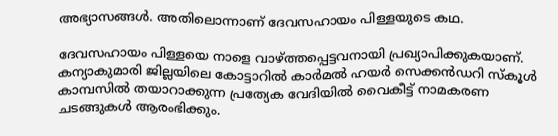അഭ്യാസങ്ങള്‍. അതിലൊന്നാണ്‌ ദേവസഹായം പിള്ളയുടെ കഥ.

ദേവസഹായം പിള്ളയെ നാളെ വാഴ്‌ത്തപ്പെട്ടവനായി പ്രഖ്യാപിക്കുകയാണ്‌. കന്യാകുമാരി ജില്ലയിലെ കോട്ടാറില്‍ കാര്‍മല്‍ ഹയര്‍ സെക്കന്‍ഡറി സ്കൂള്‍ കാമ്പസില്‍ തയാറാക്കുന്ന പ്രത്യേക വേദിയില്‍ വൈകീട്ട്‌ നാമകരണ ചടങ്ങുകള്‍ ആരംഭിക്കും.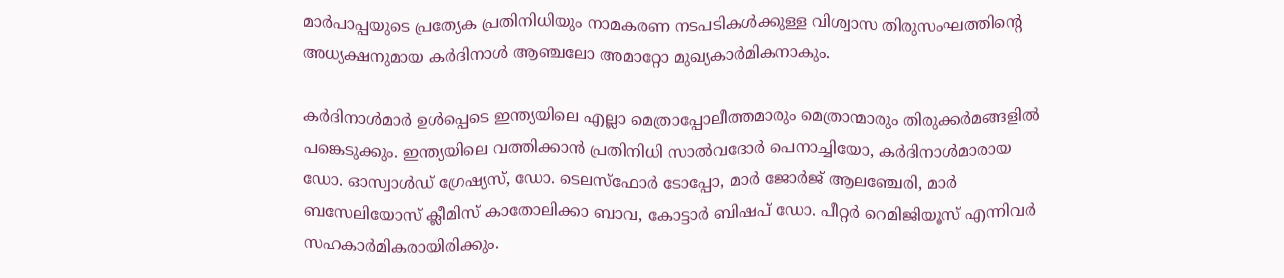മാര്‍പാപ്പയുടെ പ്രത്യേക പ്രതിനിധിയും നാമകരണ നടപടികള്‍ക്കുള്ള വിശ്വാസ തിരുസംഘത്തിന്റെ അധ്യക്ഷനുമായ കര്‍ദിനാള്‍ ആഞ്ചലോ അമാറ്റോ മുഖ്യകാര്‍മികനാകും.

കര്‍ദിനാള്‍മാര്‍ ഉള്‍പ്പെടെ ഇന്ത്യയിലെ എല്ലാ മെത്രാപ്പോലീത്തമാരും മെത്രാന്മാരും തിരുക്കര്‍മങ്ങളില്‍ പങ്കെടുക്കും. ഇന്ത്യയിലെ വത്തിക്കാന്‍ പ്രതിനിധി സാല്‍വദോര്‍ പെനാച്ചിയോ, കര്‍ദിനാള്‍മാരായ ഡോ. ഓസ്വാള്‍ഡ്‌ ഗ്രേഷ്യസ്‌, ഡോ. ടെലസ്ഫോര്‍ ടോപ്പോ, മാര്‍ ജോര്‍ജ്‌ ആലഞ്ചേരി, മാര്‍ ബസേലിയോസ്‌ ക്ലീമിസ്‌ കാതോലിക്കാ ബാവ, കോട്ടാര്‍ ബിഷപ്‌ ഡോ. പീറ്റര്‍ റെമിജിയൂസ്‌ എന്നിവര്‍ സഹകാര്‍മികരായിരിക്കും.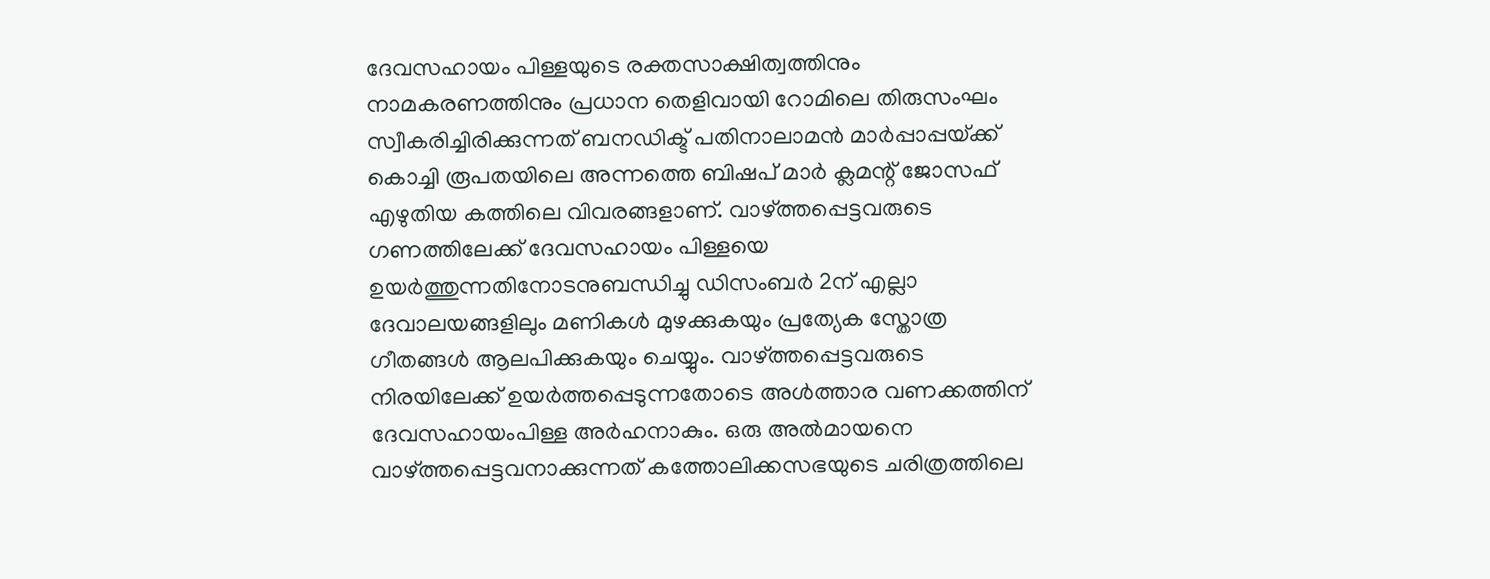ദേവസഹായം പിള്ളയുടെ രക്തസാക്ഷിത്വത്തിനും നാമകരണത്തിനും പ്രധാന തെളിവായി റോമിലെ തിരുസംഘം സ്വീകരിച്ചിരിക്കുന്നത്‌ ബനഡിക്ട്‌ പതിനാലാമന്‍ മാര്‍പ്പാപ്പയ്‌ക്ക്‌ കൊച്ചി രൂപതയിലെ അന്നത്തെ ബിഷപ്‌ മാര്‍ ക്ലമന്റ്‌ ജോസഫ്‌ എഴുതിയ കത്തിലെ വിവരങ്ങളാണ്‌. വാഴ്‌ത്തപ്പെട്ടവരുടെ ഗണത്തിലേക്ക്‌ ദേവസഹായം പിള്ളയെ ഉയര്‍ത്തുന്നതിനോടനുബന്ധിച്ചു ഡിസംബര്‍ 2ന്‌ എല്ലാ ദേവാലയങ്ങളിലും മണികള്‍ മുഴക്കുകയും പ്രത്യേക സ്തോത്ര ഗീതങ്ങള്‍ ആലപിക്കുകയും ചെയ്യും. വാഴ്‌ത്തപ്പെട്ടവരുടെ നിരയിലേക്ക്‌ ഉയര്‍ത്തപ്പെടുന്നതോടെ അള്‍ത്താര വണക്കത്തിന്‌ ദേവസഹായംപിള്ള അര്‍ഹനാകും. ഒരു അല്‍മായനെ വാഴ്‌ത്തപ്പെട്ടവനാക്കുന്നത്‌ കത്തോലിക്കസഭയുടെ ചരിത്രത്തിലെ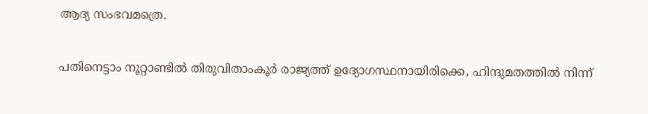ആദ്യ സംഭവമത്രെ.

പതിനെട്ടാം നൂറ്റാണ്ടില്‍ തിരുവിതാംകൂര്‍ രാജ്യത്ത്‌ ഉദ്യോഗസ്ഥനായിരിക്കെ, ഹിന്ദുമതത്തില്‍ നിന്ന്‌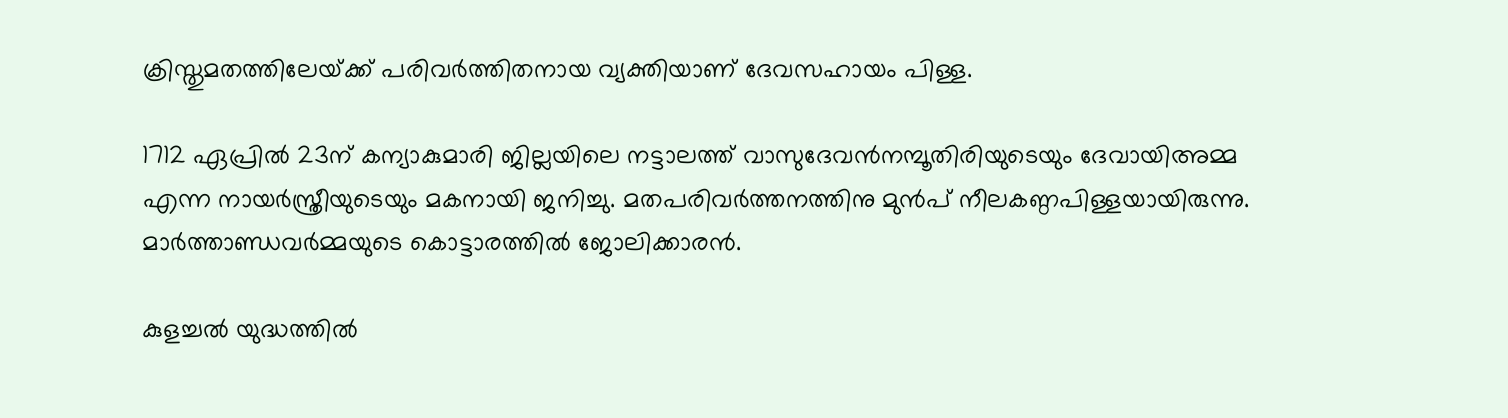ക്രിസ്തുമതത്തിലേയ്‌ക്ക്‌ പരിവര്‍ത്തിതനായ വ്യക്തിയാണ്‌ ദേവസഹായം പിള്ള.

1712 ഏപ്രില്‍ 23ന്‌ കന്യാകുമാരി ജില്ലയിലെ നട്ടാലത്ത്‌ വാസുദേവന്‍നമ്പൂതിരിയുടെയും ദേവായിഅമ്മ എന്ന നായര്‍സ്ത്രീയുടെയും മകനായി ജനിച്ചു. മതപരിവര്‍ത്തനത്തിനു മുന്‍പ്‌ നീലകണ്ഠപിള്ളയായിരുന്നു. മാര്‍ത്താണ്ഡവര്‍മ്മയുടെ കൊട്ടാരത്തില്‍ ജോലിക്കാരന്‍.

കുളച്ചല്‍ യുദ്ധത്തില്‍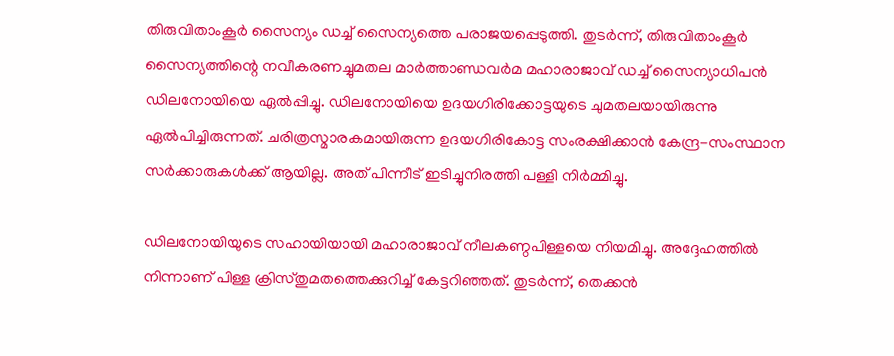തിരുവിതാംകൂര്‍ സൈന്യം ഡച്ച്‌ സൈന്യത്തെ പരാജയപ്പെടുത്തി. തുടര്‍ന്ന്‌, തിരുവിതാംകൂര്‍ സൈന്യത്തിന്റെ നവീകരണച്ചുമതല മാര്‍ത്താണ്ഡവര്‍മ മഹാരാജാവ്‌ ഡച്ച്‌ സൈന്യാധിപന്‍ ഡിലനോയിയെ ഏല്‍പ്പിച്ചു. ഡിലനോയിയെ ഉദയഗിരിക്കോട്ടയുടെ ചുമതലയായിരുന്നു ഏല്‍പിച്ചിരുന്നത്‌. ചരിത്രസ്മാരകമായിരുന്ന ഉദയഗിരികോട്ട സംരക്ഷിക്കാന്‍ കേന്ദ്ര-സംസ്ഥാന സര്‍ക്കാരുകള്‍ക്ക്‌ ആയില്ല. അത്‌ പിന്നീട്‌ ഇടിച്ചുനിരത്തി പള്ളി നിര്‍മ്മിച്ചു.

ഡിലനോയിയുടെ സഹായിയായി മഹാരാജാവ്‌ നീലകണ്ഠപിള്ളയെ നിയമിച്ചു. അദ്ദേഹത്തില്‍ നിന്നാണ്‌ പിള്ള ക്രിസ്തുമതത്തെക്കുറിച്ച്‌ കേട്ടറിഞ്ഞത്‌. തുടര്‍ന്ന്‌, തെക്കന്‍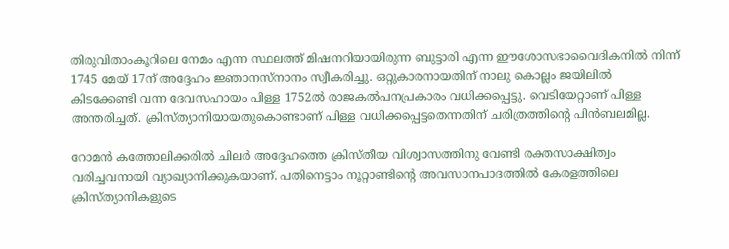തിരുവിതാംകൂറിലെ നേമം എന്ന സ്ഥലത്ത്‌ മിഷനറിയായിരുന്ന ബുട്ടാരി എന്ന ഈശോസഭാവൈദികനില്‍ നിന്ന്‌ 1745 മേയ്‌ 17ന്‌ അദ്ദേഹം ജ്ഞാനസ്നാനം സ്വീകരിച്ചു. ഒറ്റുകാരനായതിന്‌ നാലു കൊല്ലം ജയിലില്‍ കിടക്കേണ്ടി വന്ന ദേവസഹായം പിള്ള 1752ല്‍ രാജകല്‍പനപ്രകാരം വധിക്കപ്പെട്ടു. വെടിയേറ്റാണ്‌ പിള്ള അന്തരിച്ചത്‌. ക്രിസ്ത്യാനിയായതുകൊണ്ടാണ്‌ പിള്ള വധിക്കപ്പെട്ടതെന്നതിന്‌ ചരിത്രത്തിന്റെ പിന്‍ബലമില്ല.

റോമന്‍ കത്തോലിക്കരില്‍ ചിലര്‍ അദ്ദേഹത്തെ ക്രിസ്തീയ വിശ്വാസത്തിനു വേണ്ടി രക്തസാക്ഷിത്വം വരിച്ചവനായി വ്യാഖ്യാനിക്കുകയാണ്‌. പതിനെട്ടാം നൂറ്റാണ്ടിന്റെ അവസാനപാദത്തില്‍ കേരളത്തിലെ ക്രിസ്ത്യാനികളുടെ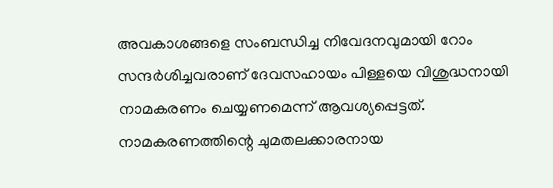അവകാശങ്ങളെ സംബന്ധിച്ച നിവേദനവുമായി റോം സന്ദര്‍ശിച്ചവരാണ്‌ ദേവസഹായം പിള്ളയെ വിശുദ്ധനായി നാമകരണം ചെയ്യണമെന്ന്‌ ആവശ്യപ്പെട്ടത്‌. നാമകരണത്തിന്റെ ചുമതലക്കാരനായ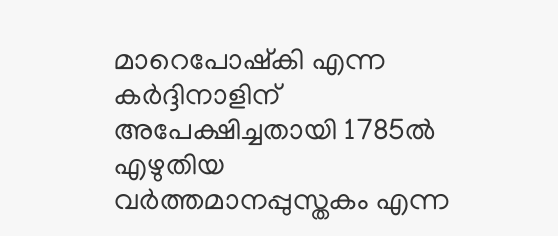മാറെപോഷ്കി എന്ന കര്‍ദ്ദിനാളിന്‌ അപേക്ഷിച്ചതായി 1785ല്‍ എഴുതിയ വര്‍ത്തമാനപ്പുസ്തകം എന്ന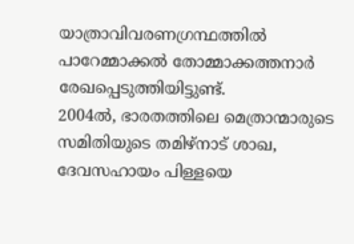യാത്രാവിവരണഗ്രന്ഥത്തില്‍ പാറേമ്മാക്കല്‍ തോമ്മാക്കത്തനാര്‍ രേഖപ്പെടുത്തിയിട്ടുണ്ട്‌.
2004ല്‍, ഭാരതത്തിലെ മെത്രാന്മാരുടെ സമിതിയുടെ തമിഴ്‌നാട്‌ ശാഖ, ദേവസഹായം പിള്ളയെ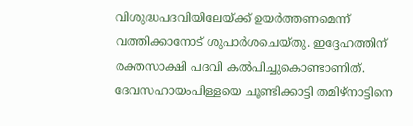വിശുദ്ധപദവിയിലേയ്‌ക്ക്‌ ഉയര്‍ത്തണമെന്ന്‌ വത്തിക്കാനോട്‌ ശുപാര്‍ശചെയ്തു. ഇദ്ദേഹത്തിന്‌ രക്തസാക്ഷി പദവി കല്‍പിച്ചുകൊണ്ടാണിത്‌. ദേവസഹായംപിള്ളയെ ചൂണ്ടിക്കാട്ടി തമിഴ്‌നാട്ടിനെ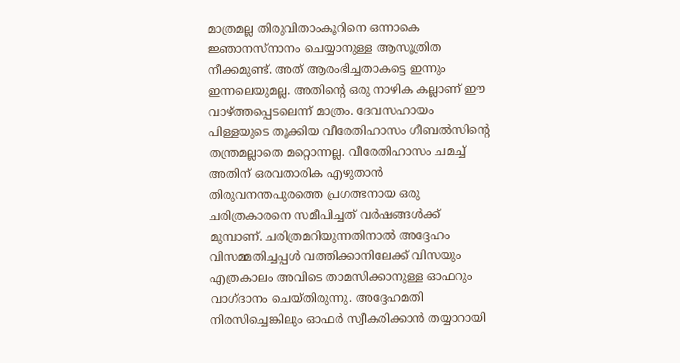മാത്രമല്ല തിരുവിതാംകൂറിനെ ഒന്നാകെ ജ്ഞാനസ്നാനം ചെയ്യാനുള്ള ആസൂത്രിത നീക്കമുണ്ട്‌. അത്‌ ആരംഭിച്ചതാകട്ടെ ഇന്നും ഇന്നലെയുമല്ല. അതിന്റെ ഒരു നാഴിക കല്ലാണ്‌ ഈ വാഴ്‌ത്തപ്പെടലെന്ന്‌ മാത്രം. ദേവസഹായം പിള്ളയുടെ തൂക്കിയ വീരേതിഹാസം ഗീബല്‍സിന്റെ തന്ത്രമല്ലാതെ മറ്റൊന്നല്ല. വീരേതിഹാസം ചമച്ച്‌ അതിന്‌ ഒരവതാരിക എഴുതാന്‍ തിരുവനന്തപുരത്തെ പ്രഗത്ഭനായ ഒരു ചരിത്രകാരനെ സമീപിച്ചത്‌ വര്‍ഷങ്ങള്‍ക്ക്‌ മുമ്പാണ്‌. ചരിത്രമറിയുന്നതിനാല്‍ അദ്ദേഹം വിസമ്മതിച്ചപ്പള്‍ വത്തിക്കാനിലേക്ക്‌ വിസയും എത്രകാലം അവിടെ താമസിക്കാനുള്ള ഓഫറും വാഗ്ദാനം ചെയ്തിരുന്നു. അദ്ദേഹമതി നിരസിച്ചെങ്കിലും ഓഫര്‍ സ്വീകരിക്കാന്‍ തയ്യാറായി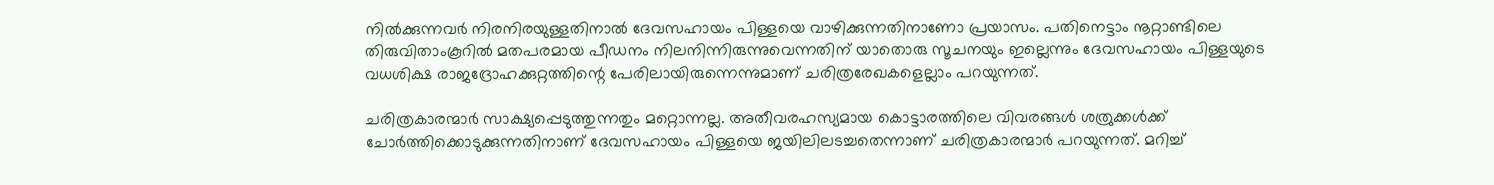നില്‍ക്കുന്നവര്‍ നിരനിരയുള്ളതിനാല്‍ ദേവസഹായം പിള്ളയെ വാഴിക്കുന്നതിനാണോ പ്രയാസം. പതിനെട്ടാം നൂറ്റാണ്ടിലെ തിരുവിതാംകൂറില്‍ മതപരമായ പീഡനം നിലനിന്നിരുന്നുവെന്നതിന്‌ യാതൊരു സൂചനയും ഇല്ലെന്നും ദേവസഹായം പിള്ളയുടെ വധശിക്ഷ രാജദ്രോഹക്കുറ്റത്തിന്റെ പേരിലായിരുന്നെന്നുമാണ്‌ ചരിത്രരേഖകളെല്ലാം പറയുന്നത്‌.

ചരിത്രകാരന്മാര്‍ സാക്ഷ്യപ്പെടുത്തുന്നതും മറ്റൊന്നല്ല. അതീവരഹസ്യമായ കൊട്ടാരത്തിലെ വിവരങ്ങള്‍ ശത്രുക്കള്‍ക്ക്‌ ചോര്‍ത്തിക്കൊടുക്കുന്നതിനാണ്‌ ദേവസഹായം പിള്ളയെ ജയിലിലടച്ചതെന്നാണ്‌ ചരിത്രകാരന്മാര്‍ പറയുന്നത്‌. മറിച്ച്‌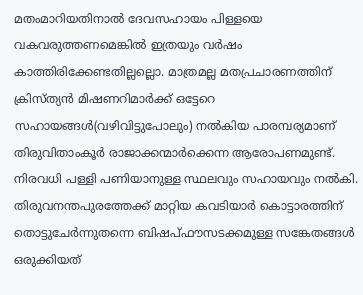മതംമാറിയതിനാല്‍ ദേവസഹായം പിള്ളയെ വകവരുത്തണമെങ്കില്‍ ഇത്രയും വര്‍ഷം കാത്തിരിക്കേണ്ടതില്ലല്ലൊ. മാത്രമല്ല മതപ്രചാരണത്തിന്‌ ക്രിസ്ത്യന്‍ മിഷണറിമാര്‍ക്ക്‌ ഒട്ടേറെ സഹായങ്ങള്‍(വഴിവിട്ടുപോലും) നല്‍കിയ പാരമ്പര്യമാണ്‌ തിരുവിതാംകൂര്‍ രാജാക്കന്മാര്‍ക്കെന്ന ആരോപണമുണ്ട്‌. നിരവധി പള്ളി പണിയാനുള്ള സ്ഥലവും സഹായവും നല്‍കി. തിരുവനന്തപുരത്തേക്ക്‌ മാറ്റിയ കവടിയാര്‍ കൊട്ടാരത്തിന്‌ തൊട്ടുചേര്‍ന്നുതന്നെ ബിഷപ്ഫൗസടക്കമുള്ള സങ്കേതങ്ങള്‍ ഒരുക്കിയത്‌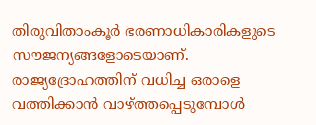തിരുവിതാംകൂര്‍ ഭരണാധികാരികളുടെ സൗജന്യങ്ങളോടെയാണ്‌. രാജ്യദ്രോഹത്തിന്‌ വധിച്ച ഒരാളെ വത്തിക്കാന്‍ വാഴ്‌ത്തപ്പെടുമ്പോള്‍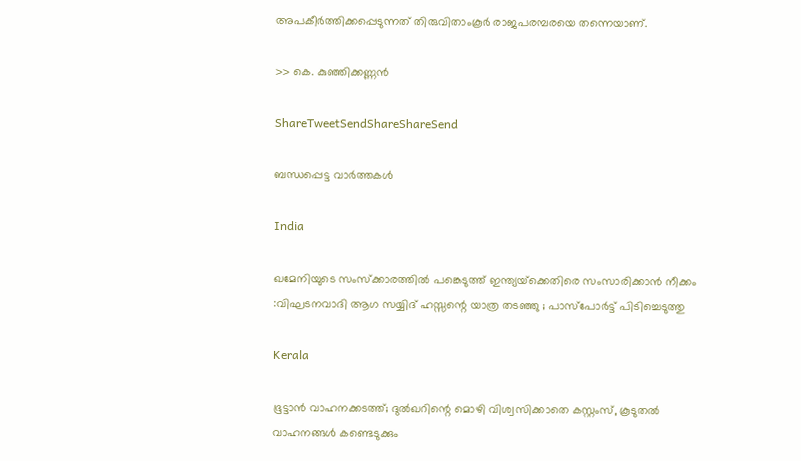അപകീര്‍ത്തിക്കപ്പെടുന്നത്‌ തിരുവിതാംകൂര്‍ രാജപരമ്പരയെ തന്നെയാണ്‌.

>> കെ. കുഞ്ഞിക്കണ്ണന്‍

ShareTweetSendShareShareSend

ബന്ധപ്പെട്ട വാര്‍ത്തകള്‍

India

ഖമേനിയുടെ സംസ്ക്കാരത്തിൽ പങ്കെടുത്ത് ഇന്ത്യയ്‌ക്കെതിരെ സംസാരിക്കാൻ നീക്കം :വിഘടനവാദി ആഗ സയ്യിദ് ഹസ്സന്റെ യാത്ര തടഞ്ഞു ; പാസ്പോർട്ട് പിടിച്ചെടുത്തു

Kerala

ഭൂട്ടാൻ വാഹനക്കടത്ത്; ദുൽഖറിന്റെ മൊഴി വിശ്വസിക്കാതെ കസ്റ്റംസ്, കൂടുതൽ വാഹനങ്ങൾ കണ്ടെടുക്കും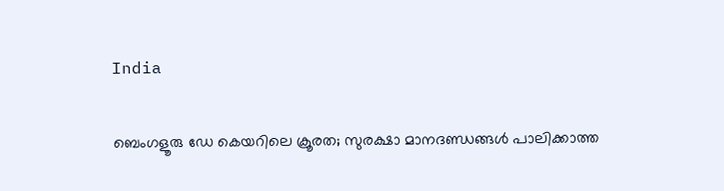India

ബെംഗളൂരു ഡേ കെയറിലെ ക്രൂരത; സുരക്ഷാ മാനദണ്ഡങ്ങൾ പാലിക്കാത്ത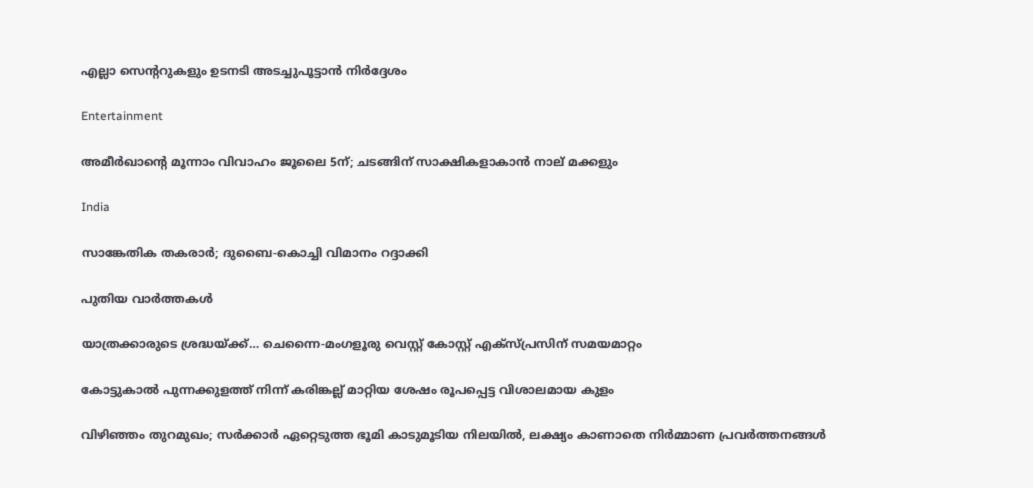എല്ലാ സെന്ററുകളും ഉടനടി അടച്ചുപൂട്ടാൻ നിർദ്ദേശം

Entertainment

അമീര്‍ഖാന്റെ മൂന്നാം വിവാഹം ജൂലൈ 5ന്; ചടങ്ങിന് സാക്ഷികളാകാന്‍ നാല് മക്കളും

India

സാങ്കേതിക തകരാര്‍; ദുബൈ-കൊച്ചി വിമാനം റദ്ദാക്കി

പുതിയ വാര്‍ത്തകള്‍

യാത്രക്കാരുടെ ശ്രദ്ധയ്‌ക്ക്… ചെന്നൈ-മംഗളൂരു വെസ്റ്റ് കോസ്റ്റ് എക്‌സ്പ്രസിന് സമയമാറ്റം

കോട്ടുകാല്‍ പുന്നക്കുളത്ത് നിന്ന് കരിങ്കല്ല് മാറ്റിയ ശേഷം രൂപപ്പെട്ട വിശാലമായ കുളം

വിഴിഞ്ഞം തുറമുഖം; സര്‍ക്കാര്‍ ഏറ്റെടുത്ത ഭൂമി കാടുമൂടിയ നിലയില്‍, ലക്ഷ്യം കാണാതെ നിര്‍മ്മാണ പ്രവര്‍ത്തനങ്ങള്‍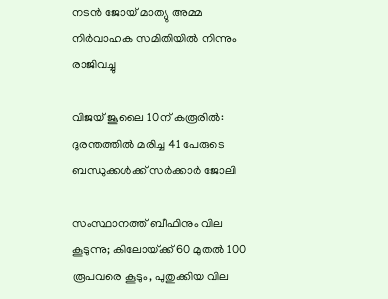നടൻ ജോയ് മാത്യു അമ്മ നിർവാഹക സമിതിയിൽ നിന്നും രാജിവച്ചു

വിജയ് ജൂലൈ 10ന് കരൂരിൽ: ദുരന്തത്തിൽ മരിച്ച 41 പേരുടെ ബന്ധുക്കൾക്ക് സർക്കാർ ജോലി

സംസ്ഥാനത്ത് ബീഫിനും വില കൂടുന്നു; കിലോയ്‌ക്ക് 60 മുതൽ 100 രൂപവരെ കൂടും, പുതുക്കിയ വില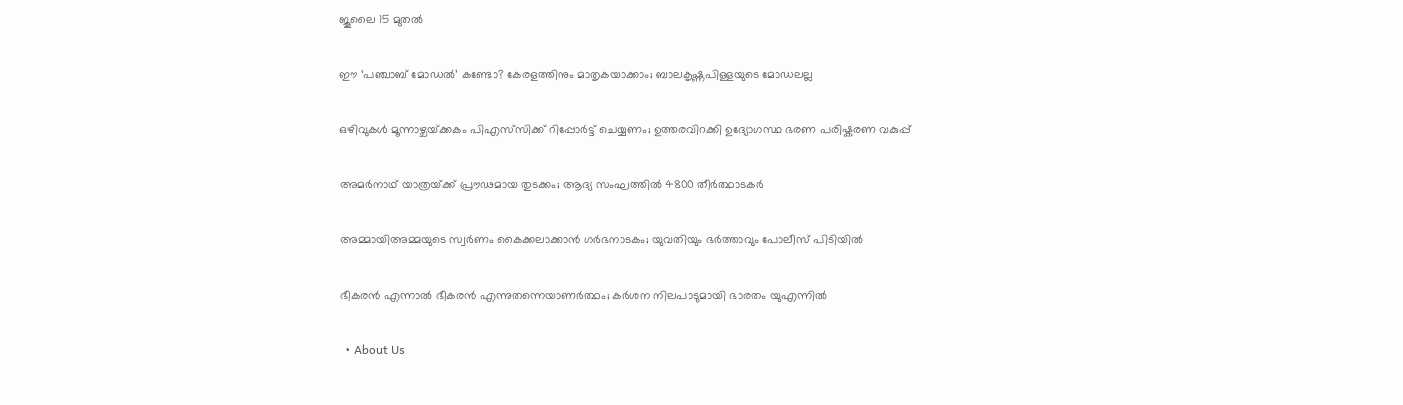ജൂലൈ 15 മുതൽ

ഈ ‘പഞ്ചാബ് മോഡൽ’ കണ്ടോ? കേരളത്തിനും മാതൃകയാക്കാം; ബാലകൃഷ്ണപിള്ളയുടെ മോഡലല്ല

ഒഴിവുകൾ മൂന്നാഴ്ചയ്‌ക്കകം പിഎസ്‌സിക്ക് റിപ്പോർട്ട് ചെയ്യണം; ഉത്തരവിറക്കി ഉദ്യോഗസ്ഥ ഭരണ പരിഷ്കരണ വകുപ്പ്

അമർനാഥ് യാത്രയ്‌ക്ക് പ്രൗഢമായ തുടക്കം; ആദ്യ സംഘത്തിൽ 4800 തീർത്ഥാടകർ

അമ്മായിഅമ്മയുടെ സ്വർണം കൈക്കലാക്കാൻ ഗർഭനാടകം; യുവതിയും ഭർത്താവും പോലീസ് പിടിയിൽ

ഭീകരൻ എന്നാൽ ഭീകരൻ എന്നുതന്നെയാണർത്ഥം; കർശന നിലപാടുമായി ഭാരതം യുഎന്നിൽ

  • About Us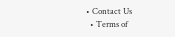• Contact Us
  • Terms of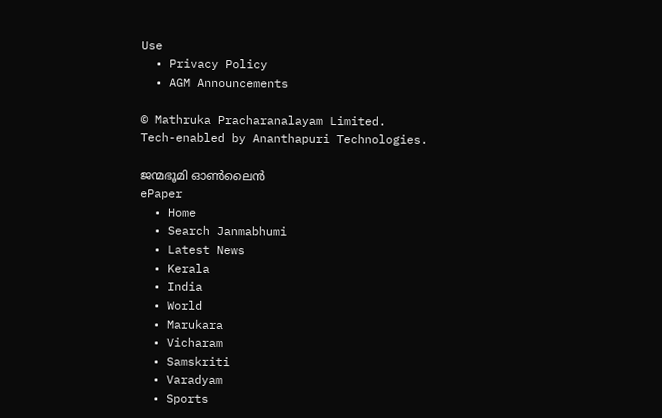Use
  • Privacy Policy
  • AGM Announcements

© Mathruka Pracharanalayam Limited.
Tech-enabled by Ananthapuri Technologies.

ജന്മഭൂമി ഓണ്‍ലൈന്‍
ePaper
  • Home
  • Search Janmabhumi
  • Latest News
  • Kerala
  • India
  • World
  • Marukara
  • Vicharam
  • Samskriti
  • Varadyam
  • Sports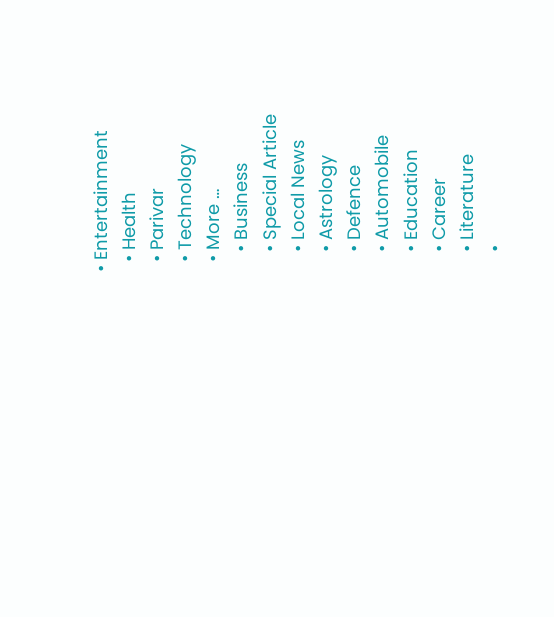• Entertainment
  • Health
  • Parivar
  • Technology
  • More …
    • Business
    • Special Article
    • Local News
    • Astrology
    • Defence
    • Automobile
    • Education
    • Career
    • Literature
    •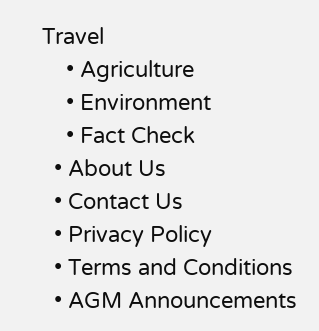Travel
    • Agriculture
    • Environment
    • Fact Check
  • About Us
  • Contact Us
  • Privacy Policy
  • Terms and Conditions
  • AGM Announcements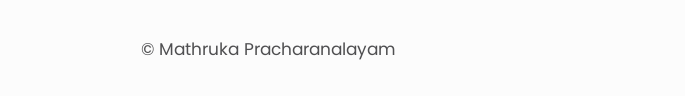© Mathruka Pracharanalayam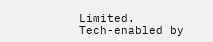Limited.
Tech-enabled by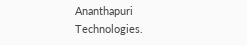Ananthapuri Technologies.